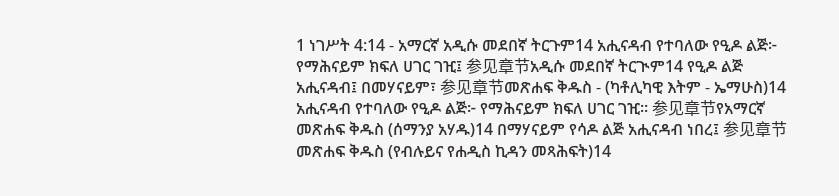1 ነገሥት 4:14 - አማርኛ አዲሱ መደበኛ ትርጉም14 አሒናዳብ የተባለው የዒዶ ልጅ፦ የማሕናይም ክፍለ ሀገር ገዢ፤ 参见章节አዲሱ መደበኛ ትርጒም14 የዒዶ ልጅ አሒናዳብ፤ በመሃናይም፣ 参见章节መጽሐፍ ቅዱስ - (ካቶሊካዊ እትም - ኤማሁስ)14 አሒናዳብ የተባለው የዒዶ ልጅ፦ የማሕናይም ክፍለ ሀገር ገዢ። 参见章节የአማርኛ መጽሐፍ ቅዱስ (ሰማንያ አሃዱ)14 በማሃናይም የሳዶ ልጅ አሒናዳብ ነበረ፤ 参见章节መጽሐፍ ቅዱስ (የብሉይና የሐዲስ ኪዳን መጻሕፍት)14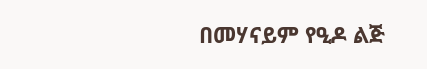በመሃናይም የዒዶ ልጅ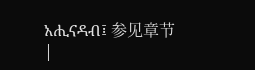አሒናዳብ፤ 参见章节 |